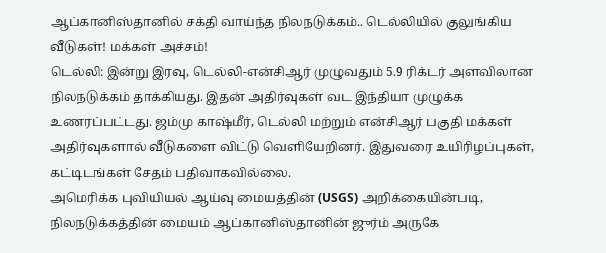ஆப்கானிஸ்தானில் சக்தி வாய்ந்த நிலநடுக்கம்.. டெல்லியில் குலுங்கிய வீடுகள்! மக்கள் அச்சம்!
டெல்லி: இன்று இரவு, டெல்லி-என்சிஆர் முழுவதும் 5.9 ரிக்டர் அளவிலான நிலநடுக்கம் தாக்கியது. இதன் அதிர்வுகள் வட இந்தியா முழுக்க உணரப்பட்டது. ஜம்மு காஷ்மீர், டெல்லி மற்றும் என்சிஆர் பகுதி மக்கள் அதிர்வுகளால் வீடுகளை விட்டு வெளியேறினர். இதுவரை உயிரிழப்புகள், கட்டிடங்கள் சேதம் பதிவாகவில்லை.
அமெரிக்க புவியியல் ஆய்வு மையத்தின் (USGS) அறிக்கையின்படி, நிலநடுக்கத்தின் மையம் ஆப்கானிஸ்தானின் ஜுர்ம் அருகே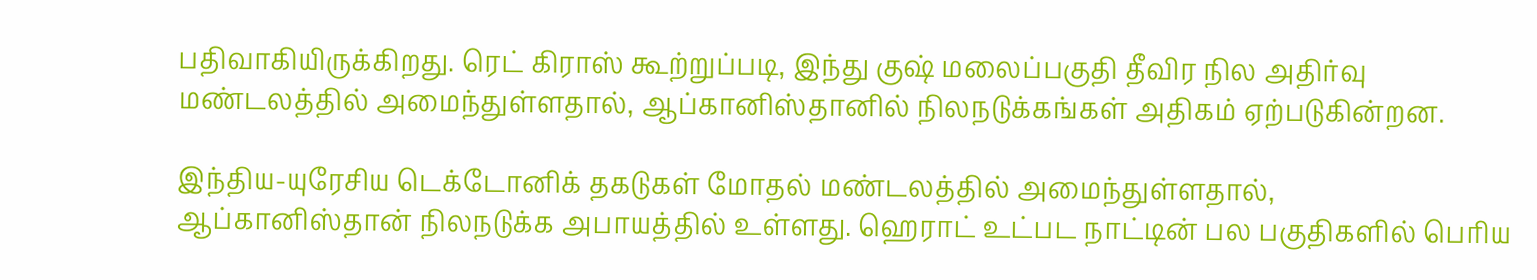பதிவாகியிருக்கிறது. ரெட் கிராஸ் கூற்றுப்படி, இந்து குஷ் மலைப்பகுதி தீவிர நில அதிர்வு மண்டலத்தில் அமைந்துள்ளதால், ஆப்கானிஸ்தானில் நிலநடுக்கங்கள் அதிகம் ஏற்படுகின்றன.

இந்திய-யுரேசிய டெக்டோனிக் தகடுகள் மோதல் மண்டலத்தில் அமைந்துள்ளதால், ஆப்கானிஸ்தான் நிலநடுக்க அபாயத்தில் உள்ளது. ஹெராட் உட்பட நாட்டின் பல பகுதிகளில் பெரிய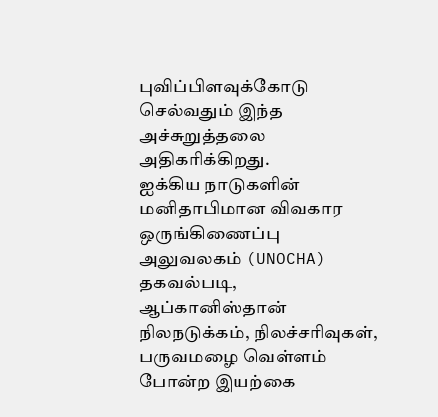புவிப்பிளவுக்கோடு செல்வதும் இந்த அச்சுறுத்தலை அதிகரிக்கிறது.
ஐக்கிய நாடுகளின் மனிதாபிமான விவகார ஒருங்கிணைப்பு அலுவலகம் (UNOCHA) தகவல்படி, ஆப்கானிஸ்தான் நிலநடுக்கம், நிலச்சரிவுகள், பருவமழை வெள்ளம் போன்ற இயற்கை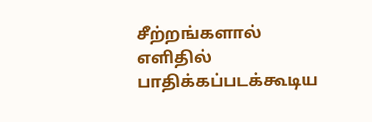சீற்றங்களால் எளிதில் பாதிக்கப்படக்கூடிய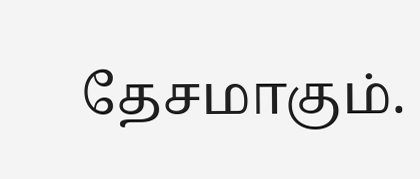தேசமாகும்.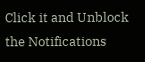Click it and Unblock the Notifications